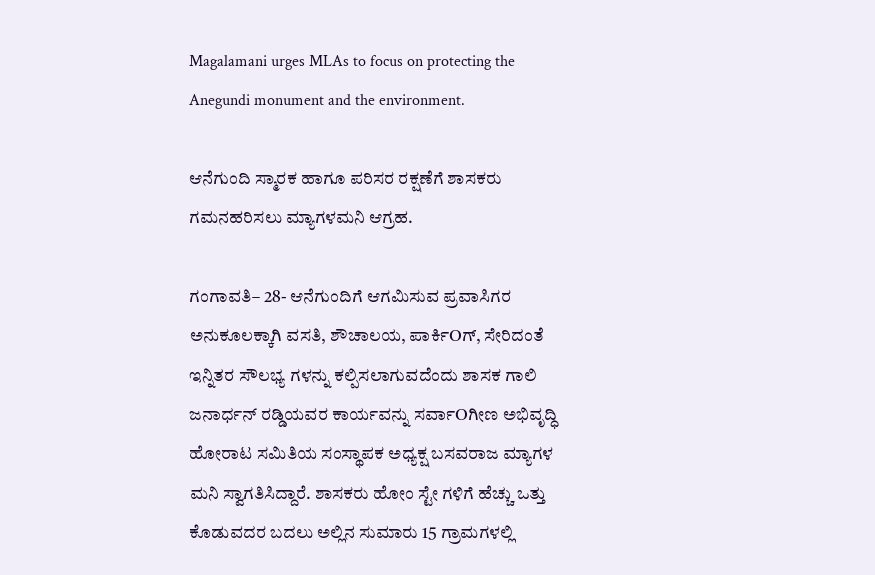Magalamani urges MLAs to focus on protecting the Anegundi monument and the environment.

ಆನೆಗುಂದಿ ಸ್ಮಾರಕ ಹಾಗೂ ಪರಿಸರ ರಕ್ಷಣೆಗೆ ಶಾಸಕರು ಗಮನಹರಿಸಲು ಮ್ಯಾಗಳಮನಿ ಆಗ್ರಹ.

ಗಂಗಾವತಿ– 28- ಆನೆಗುಂದಿಗೆ ಆಗಮಿಸುವ ಪ್ರವಾಸಿಗರ ಅನುಕೂಲಕ್ಕಾಗಿ ವಸತಿ, ಶೌಚಾಲಯ, ಪಾರ್ಕಿOಗ್, ಸೇರಿದಂತೆ ಇನ್ನಿತರ ಸೌಲಭ್ಯ ಗಳನ್ನು ಕಲ್ಪಿಸಲಾಗುವದೆಂದು ಶಾಸಕ ಗಾಲಿ ಜನಾರ್ಧನ್ ರಡ್ಡಿಯವರ ಕಾರ್ಯವನ್ನು ಸರ್ವಾOಗೀಣ ಅಭಿವೃದ್ಧಿ ಹೋರಾಟ ಸಮಿತಿಯ ಸಂಸ್ಥಾಪಕ ಅಧ್ಯಕ್ಷ ಬಸವರಾಜ ಮ್ಯಾಗಳ ಮನಿ ಸ್ವಾಗತಿಸಿದ್ದಾರೆ. ಶಾಸಕರು ಹೋಂ ಸ್ಟೇ ಗಳಿಗೆ ಹೆಚ್ಚು ಒತ್ತು ಕೊಡುವದರ ಬದಲು ಅಲ್ಲಿನ ಸುಮಾರು 15 ಗ್ರಾಮಗಳಲ್ಲಿ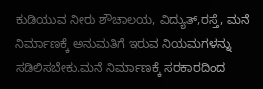ಕುಡಿಯುವ ನೀರು ಶೌಚಾಲಯ, ವಿದ್ಯುತ್,ರಸ್ತೆ, ಮನೆ ನಿರ್ಮಾಣಕ್ಕೆ ಅನುಮತಿಗೆ ಇರುವ ನಿಯಮಗಳನ್ನು ಸಡಿಲಿಸಬೇಕು.ಮನೆ ನಿರ್ಮಾಣಕ್ಕೆ ಸರಕಾರದಿಂದ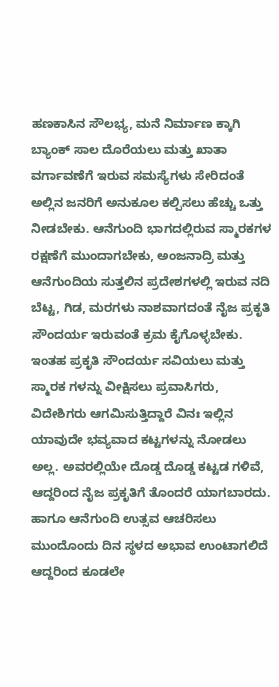ಹಣಕಾಸಿನ ಸೌಲಭ್ಯ, ಮನೆ ನಿರ್ಮಾಣ ಕ್ಕಾಗಿ ಬ್ಯಾಂಕ್ ಸಾಲ ದೊರೆಯಲು ಮತ್ತು ಖಾತಾ ವರ್ಗಾವಣೆಗೆ ಇರುವ ಸಮಸ್ಯೆಗಳು ಸೇರಿದಂತೆ ಅಲ್ಲಿನ ಜನರಿಗೆ ಅನುಕೂಲ ಕಲ್ಪಿಸಲು ಹೆಚ್ಚು ಒತ್ತು ನೀಡಬೇಕು. ಆನೆಗುಂದಿ ಭಾಗದಲ್ಲಿರುವ ಸ್ಮಾರಕಗಳ ರಕ್ಷಣೆಗೆ ಮುಂದಾಗಬೇಕು, ಅಂಜನಾದ್ರಿ ಮತ್ತು ಆನೆಗುಂದಿಯ ಸುತ್ತಲಿನ ಪ್ರದೇಶಗಳಲ್ಲಿ ಇರುವ ನದಿ ಬೆಟ್ಟ, ಗಿಡ, ಮರಗಳು ನಾಶವಾಗದಂತೆ ನೈಜ ಪ್ರಕೃತಿ ಸೌಂದರ್ಯ ಇರುವಂತೆ ಕ್ರಮ ಕೈಗೊಳ್ಳಬೇಕು. ಇಂತಹ ಪ್ರಕೃತಿ ಸೌಂದರ್ಯ ಸವಿಯಲು ಮತ್ತು ಸ್ಮಾರಕ ಗಳನ್ನು ವೀಕ್ಷಿಸಲು ಪ್ರವಾಸಿಗರು, ವಿದೇಶಿಗರು ಆಗಮಿಸುತ್ತಿದ್ದಾರೆ ವಿನಃ ಇಲ್ಲಿನ ಯಾವುದೇ ಭವ್ಯವಾದ ಕಟ್ಟಗಳನ್ನು ನೋಡಲು ಅಲ್ಲ. ಅವರಲ್ಲಿಯೇ ದೊಡ್ಡ ದೊಡ್ಡ ಕಟ್ಟಡ ಗಳಿವೆ, ಆದ್ದರಿಂದ ನೈಜ ಪ್ರಕೃತಿಗೆ ತೊಂದರೆ ಯಾಗಬಾರದು. ಹಾಗೂ ಆನೆಗುಂದಿ ಉತ್ಸವ ಆಚರಿಸಲು ಮುಂದೊಂದು ದಿನ ಸ್ಥಳದ ಅಭಾವ ಉಂಟಾಗಲಿದೆ ಆದ್ದರಿಂದ ಕೂಡಲೇ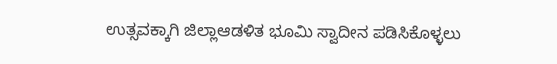ಉತ್ಸವಕ್ಕಾಗಿ ಜಿಲ್ಲಾಆಡಳಿತ ಭೂಮಿ ಸ್ವಾದೀನ ಪಡಿಸಿಕೊಳ್ಳಲು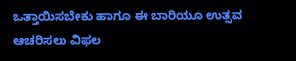ಒತ್ತಾಯಿಸಬೇಕು ಹಾಗೂ ಈ ಬಾರಿಯೂ ಉತ್ಸವ ಆಚರಿಸಲು ವಿಫಲ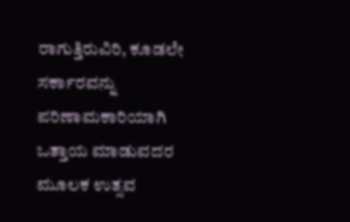ರಾಗುತ್ತಿರುವಿರಿ, ಕೂಡಲೇ ಸರ್ಕಾರವನ್ನು ಪರಿಣಾಮಕಾರಿಯಾಗಿ ಒತ್ತಾಯ ಮಾಡುವದರ ಮೂಲಕ ಉತ್ಸವ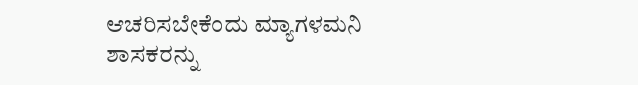ಆಚರಿಸಬೇಕೆಂದು ಮ್ಯಾಗಳಮನಿ ಶಾಸಕರನ್ನು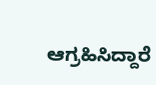ಆಗ್ರಹಿಸಿದ್ದಾರೆ